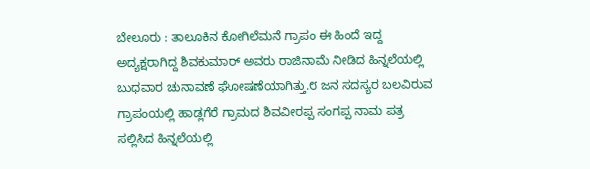ಬೇಲೂರು : ತಾಲೂಕಿನ ಕೋಗಿಲೆಮನೆ ಗ್ರಾಪಂ ಈ ಹಿಂದೆ ಇದ್ದ ಅದ್ಯಕ್ಷರಾಗಿದ್ದ ಶಿವಕುಮಾರ್ ಅವರು ರಾಜಿನಾಮೆ ನೀಡಿದ ಹಿನ್ನಲೆಯಲ್ಲಿ ಬುಧವಾರ ಚುನಾವಣೆ ಘೋಷಣೆಯಾಗಿತ್ತು.೮ ಜನ ಸದಸ್ಯರ ಬಲವಿರುವ ಗ್ರಾಪಂಯಲ್ಲಿ ಹಾಡ್ಲಗೆರೆ ಗ್ರಾಮದ ಶಿವವೀರಪ್ಪ ಸಂಗಪ್ಪ ನಾಮ ಪತ್ರ ಸಲ್ಲಿಸಿದ ಹಿನ್ನಲೆಯಲ್ಲಿ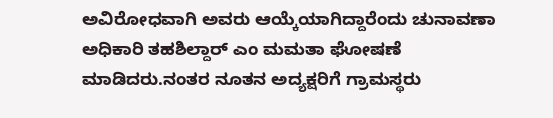ಅವಿರೋಧವಾಗಿ ಅವರು ಆಯ್ಕೆಯಾಗಿದ್ದಾರೆಂದು ಚುನಾವಣಾ ಅಧಿಕಾರಿ ತಹಶಿಲ್ದಾರ್ ಎಂ ಮಮತಾ ಘೋಷಣೆ ಮಾಡಿದರು.ನಂತರ ನೂತನ ಅದ್ಯಕ್ಷರಿಗೆ ಗ್ರಾಮಸ್ಥರು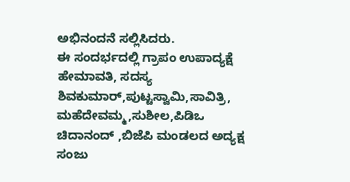ಅಭಿನಂದನೆ ಸಲ್ಲಿಸಿದರು.
ಈ ಸಂದರ್ಭದಲ್ಲಿ ಗ್ರಾಪಂ ಉಪಾದ್ಯಕ್ಷೆ ಹೇಮಾವತಿ, ಸದಸ್ಯ ಶಿವಕುಮಾರ್,ಪುಟ್ಟಸ್ವಾಮಿ,ಸಾವಿತ್ರಿ, ಮಹೆದೇವಮ್ಮ,ಸುಶೀಲ,ಪಿಡಿಒ ಚಿದಾನಂದ್ ,ಬಿಜೆಪಿ ಮಂಡಲದ ಅದ್ಯಕ್ಷ ಸಂಜು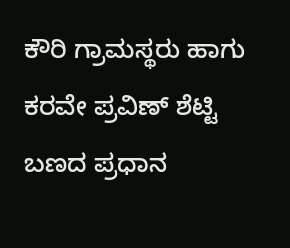ಕೌರಿ ಗ್ರಾಮಸ್ಥರು ಹಾಗು ಕರವೇ ಪ್ರವಿಣ್ ಶೆಟ್ಟಿ ಬಣದ ಪ್ರಧಾನ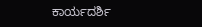ಕಾರ್ಯದರ್ಶಿ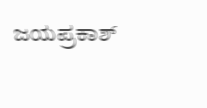ಜಯಪ್ರಕಾಶ್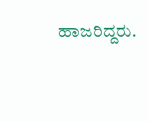ಹಾಜರಿದ್ದರು.